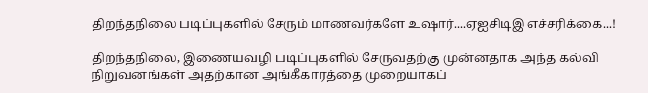திறந்தநிலை படிப்புகளில் சேரும் மாணவர்களே உஷார்....ஏஐசிடிஇ எச்சரிக்கை...!

திறந்தநிலை, இணையவழி படிப்புகளில் சேருவதற்கு முன்னதாக அந்த கல்வி நிறுவனங்கள் அதற்கான அங்கீகாரத்தை முறையாகப்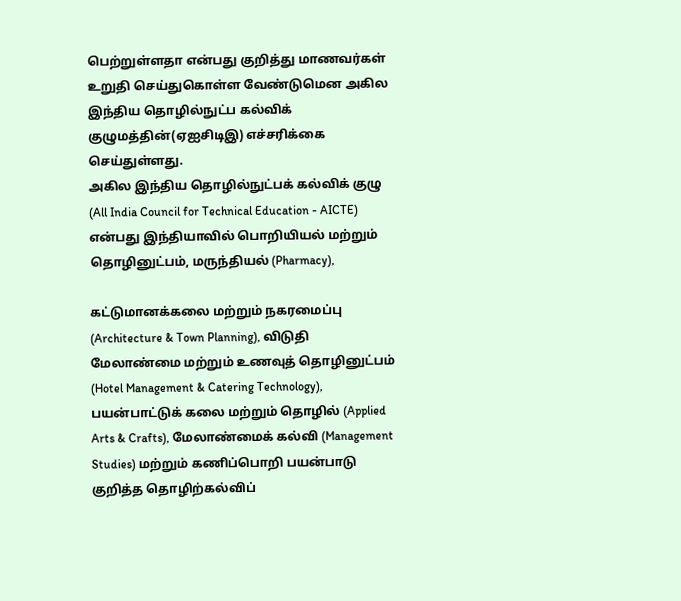பெற்றுள்ளதா என்பது குறித்து மாணவர்கள் உறுதி செய்துகொள்ள வேண்டுமென அகில இந்திய தொழில்நுட்ப கல்விக் குழுமத்தின்(ஏஐசிடிஇ) எச்சரிக்கை செய்துள்ளது.
அகில இந்திய தொழில்நுட்பக் கல்விக் குழு (All India Council for Technical Education - AICTE) என்பது இந்தியாவில் பொறியியல் மற்றும் தொழினுட்பம், மருந்தியல் (Pharmacy),

கட்டுமானக்கலை மற்றும் நகரமைப்பு (Architecture & Town Planning), விடுதி மேலாண்மை மற்றும் உணவுத் தொழினுட்பம் (Hotel Management & Catering Technology), பயன்பாட்டுக் கலை மற்றும் தொழில் (Applied Arts & Crafts), மேலாண்மைக் கல்வி (Management Studies) மற்றும் கணிப்பொறி பயன்பாடு குறித்த தொழிற்கல்விப்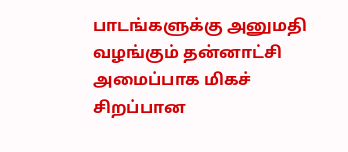பாடங்களுக்கு அனுமதி வழங்கும் தன்னாட்சி அமைப்பாக மிகச் சிறப்பான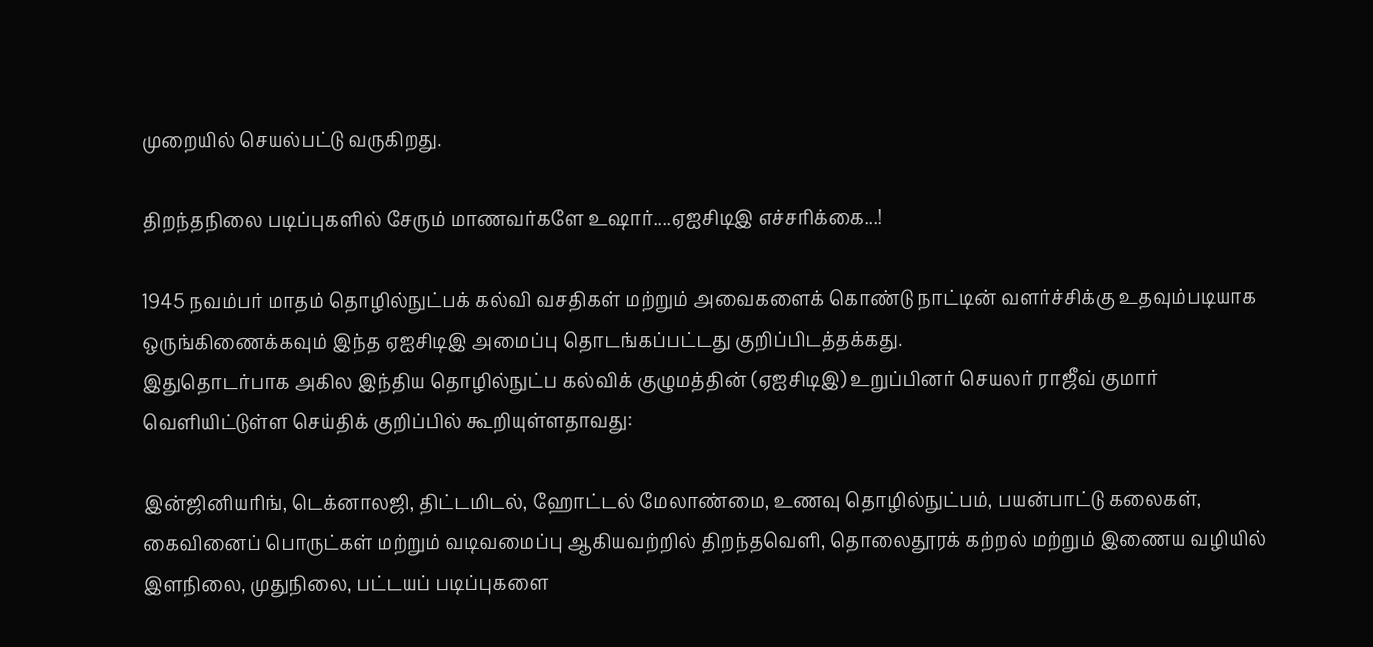முறையில் செயல்பட்டு வருகிறது.

திறந்தநிலை படிப்புகளில் சேரும் மாணவர்களே உஷார்....ஏஐசிடிஇ எச்சரிக்கை...!

1945 நவம்பர் மாதம் தொழில்நுட்பக் கல்வி வசதிகள் மற்றும் அவைகளைக் கொண்டு நாட்டின் வளர்ச்சிக்கு உதவும்படியாக ஒருங்கிணைக்கவும் இந்த ஏஐசிடிஇ அமைப்பு தொடங்கப்பட்டது குறிப்பிடத்தக்கது.
இதுதொடர்பாக அகில இந்திய தொழில்நுட்ப கல்விக் குழுமத்தின் (ஏஐசிடிஇ) உறுப்பினர் செயலர் ராஜீவ் குமார் வெளியிட்டுள்ள செய்திக் குறிப்பில் கூறியுள்ளதாவது:

இன்ஜினியரிங், டெக்னாலஜி, திட்டமிடல், ஹோட்டல் மேலாண்மை, உணவு தொழில்நுட்பம், பயன்பாட்டு கலைகள், கைவினைப் பொருட்கள் மற்றும் வடிவமைப்பு ஆகியவற்றில் திறந்தவெளி, தொலைதூரக் கற்றல் மற்றும் இணைய வழியில் இளநிலை, முதுநிலை, பட்டயப் படிப்புகளை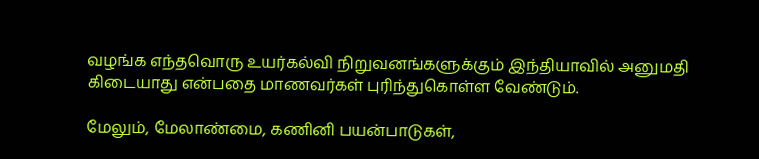வழங்க எந்தவொரு உயர்கல்வி நிறுவனங்களுக்கும் இந்தியாவில் அனுமதி கிடையாது என்பதை மாணவர்கள் புரிந்துகொள்ள வேண்டும்.

மேலும், மேலாண்மை, கணினி பயன்பாடுகள்,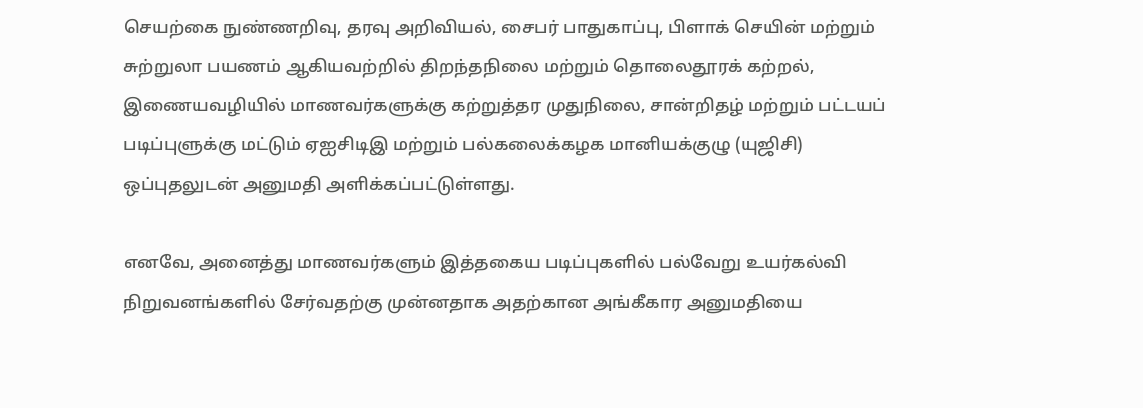செயற்கை நுண்ணறிவு, தரவு அறிவியல், சைபர் பாதுகாப்பு, பிளாக் செயின் மற்றும் சுற்றுலா பயணம் ஆகியவற்றில் திறந்தநிலை மற்றும் தொலைதூரக் கற்றல், இணையவழியில் மாணவர்களுக்கு கற்றுத்தர முதுநிலை, சான்றிதழ் மற்றும் பட்டயப் படிப்புளுக்கு மட்டும் ஏஐசிடிஇ மற்றும் பல்கலைக்கழக மானியக்குழு (யுஜிசி) ஒப்புதலுடன் அனுமதி அளிக்கப்பட்டுள்ளது.

எனவே, அனைத்து மாணவர்களும் இத்தகைய படிப்புகளில் பல்வேறு உயர்கல்வி நிறுவனங்களில் சேர்வதற்கு முன்னதாக அதற்கான அங்கீகார அனுமதியை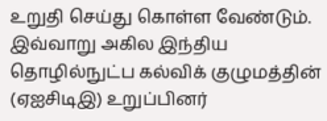உறுதி செய்து கொள்ள வேண்டும்.
இவ்வாறு அகில இந்திய தொழில்நுட்ப கல்விக் குழுமத்தின் (ஏஐசிடிஇ) உறுப்பினர்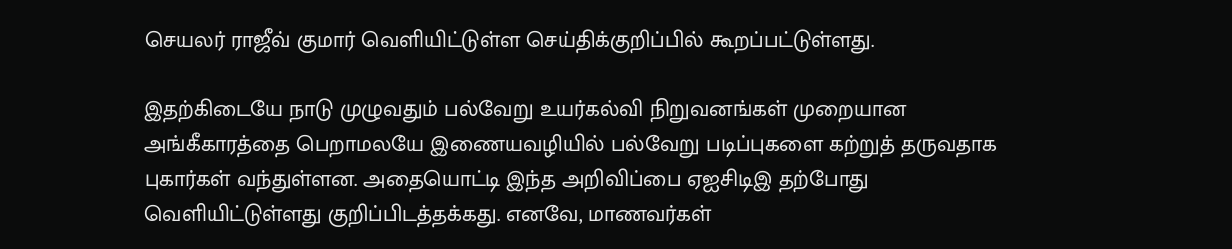செயலர் ராஜீவ் குமார் வெளியிட்டுள்ள செய்திக்குறிப்பில் கூறப்பட்டுள்ளது.

இதற்கிடையே நாடு முழுவதும் பல்வேறு உயர்கல்வி நிறுவனங்கள் முறையான அங்கீகாரத்தை பெறாமலயே இணையவழியில் பல்வேறு படிப்புகளை கற்றுத் தருவதாக புகார்கள் வந்துள்ளன. அதையொட்டி இந்த அறிவிப்பை ஏஐசிடிஇ தற்போது வெளியிட்டுள்ளது குறிப்பிடத்தக்கது. எனவே, மாணவர்கள்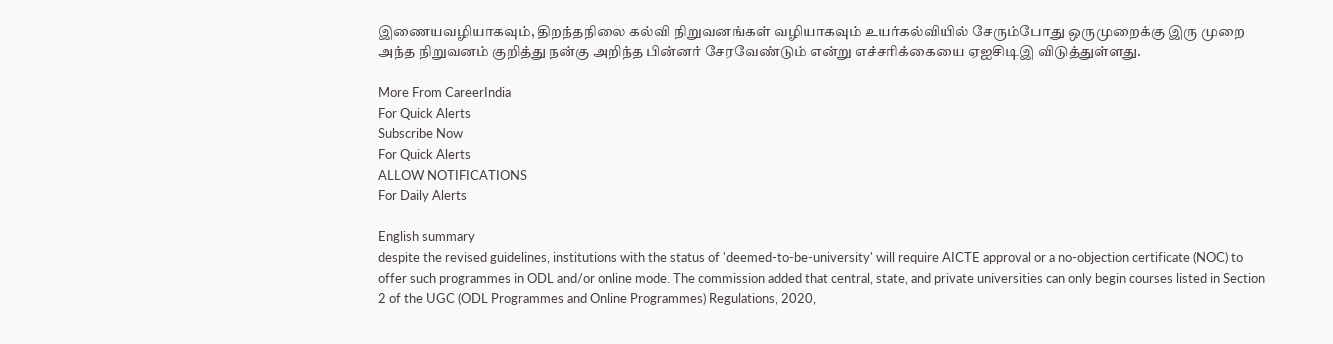இணையவழியாகவும், திறந்தநிலை கல்வி நிறுவனங்கள் வழியாகவும் உயர்கல்வியில் சேரும்போது ஒருமுறைக்கு இரு முறை அந்த நிறுவனம் குறித்து நன்கு அறிந்த பின்னர் சேரவேண்டும் என்று எச்சரிக்கையை ஏஐசிடிஇ விடுத்துள்ளது.

More From CareerIndia
For Quick Alerts
Subscribe Now
For Quick Alerts
ALLOW NOTIFICATIONS
For Daily Alerts

English summary
despite the revised guidelines, institutions with the status of 'deemed-to-be-university' will require AICTE approval or a no-objection certificate (NOC) to offer such programmes in ODL and/or online mode. The commission added that central, state, and private universities can only begin courses listed in Section 2 of the UGC (ODL Programmes and Online Programmes) Regulations, 2020,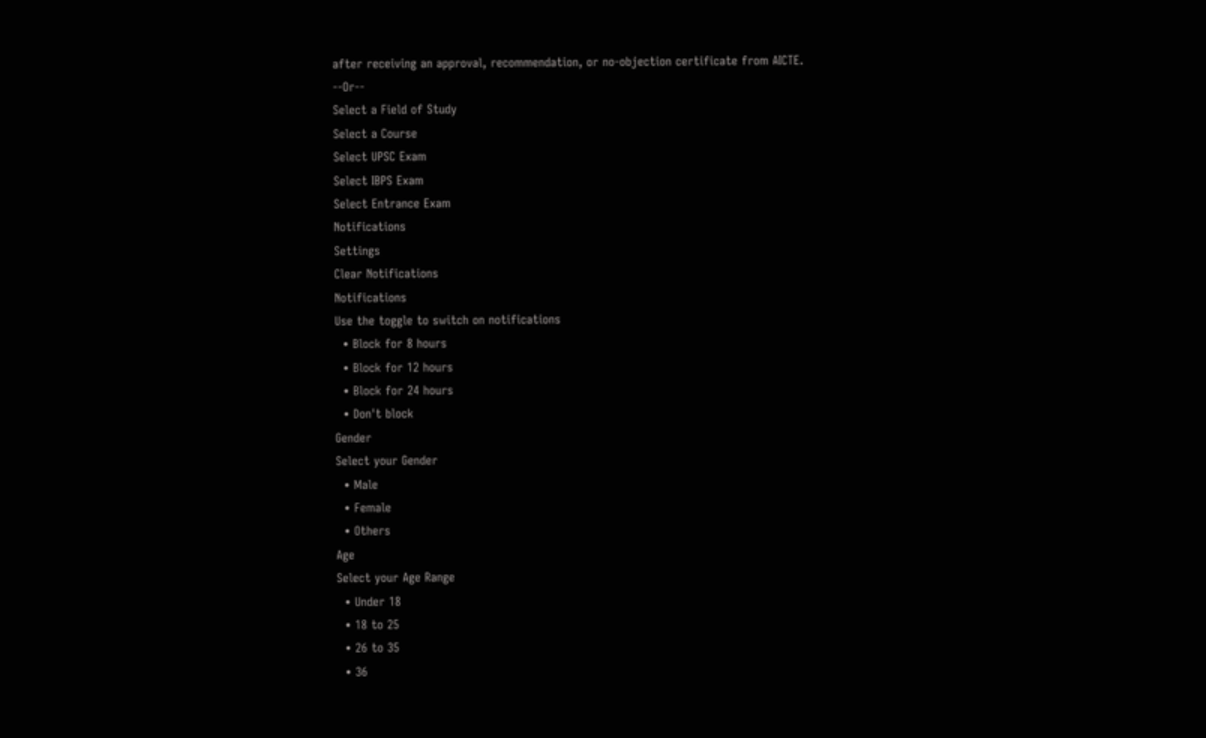after receiving an approval, recommendation, or no-objection certificate from AICTE.
--Or--
Select a Field of Study
Select a Course
Select UPSC Exam
Select IBPS Exam
Select Entrance Exam
Notifications
Settings
Clear Notifications
Notifications
Use the toggle to switch on notifications
  • Block for 8 hours
  • Block for 12 hours
  • Block for 24 hours
  • Don't block
Gender
Select your Gender
  • Male
  • Female
  • Others
Age
Select your Age Range
  • Under 18
  • 18 to 25
  • 26 to 35
  • 36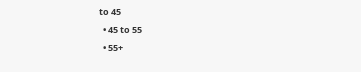to 45
  • 45 to 55
  • 55+